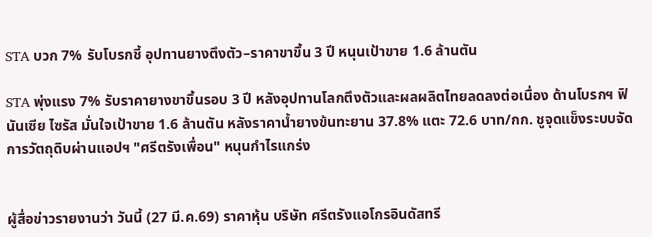STA บวก 7% รับโบรกชี้ อุปทานยางตึงตัว–ราคาขาขึ้น 3 ปี หนุนเป้าขาย 1.6 ล้านตัน

STA พุ่งแรง 7% รับราคายางขาขึ้นรอบ 3 ปี หลังอุปทานโลกตึงตัวและผลผลิตไทยลดลงต่อเนื่อง ด้านโบรกฯ ฟินันเซีย ไซรัส มั่นใจเป้าขาย 1.6 ล้านตัน หลังราคาน้ำยางข้นทะยาน 37.8% แตะ 72.6 บาท/กก. ชูจุดแข็งระบบจัดการวัตถุดิบผ่านแอปฯ "ศรีตรังเพื่อน" หนุนกำไรแกร่ง


ผู้สื่อข่าวรายงานว่า วันนี้ (27 มี.ค.69) ราคาหุ้น บริษัท ศรีตรังแอโกรอินดัสทรี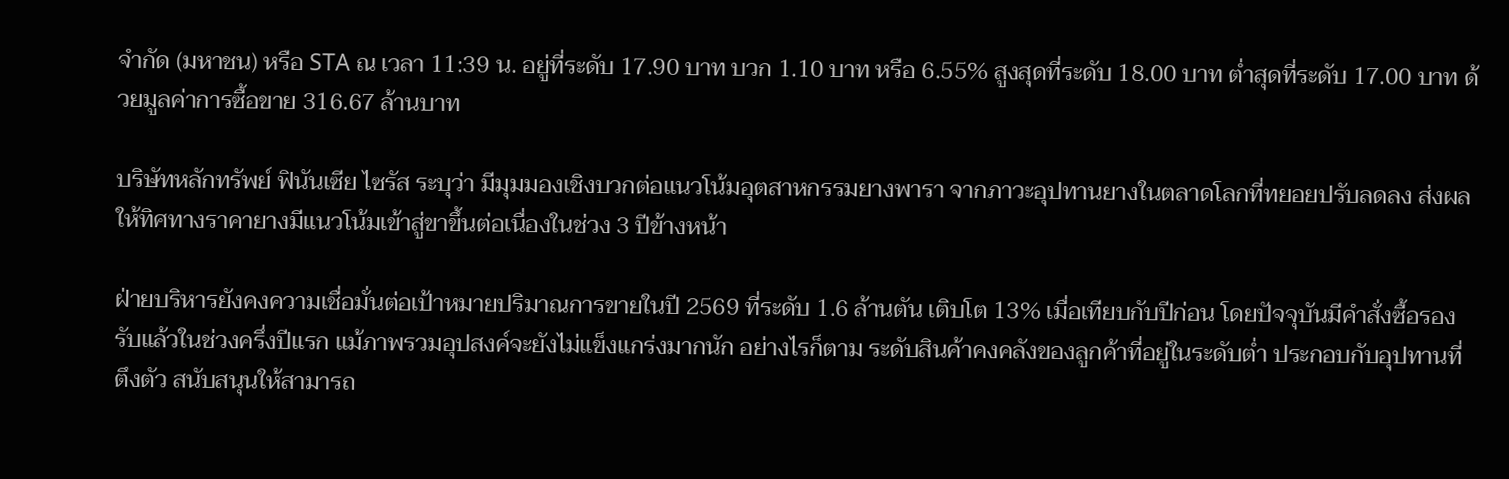จำกัด (มหาชน) หรือ STA ณ เวลา 11:39 น. อยู่ที่ระดับ 17.90 บาท บวก 1.10 บาท หรือ 6.55% สูงสุดที่ระดับ 18.00 บาท ต่ำสุดที่ระดับ 17.00 บาท ด้วยมูลค่าการซื้อขาย 316.67 ล้านบาท

บริษัทหลักทรัพย์ ฟินันเซีย ไซรัส ระบุว่า มีมุมมองเชิงบวกต่อแนวโน้มอุตสาหกรรมยางพารา จากภาวะอุปทานยางในตลาดโลกที่ทยอยปรับลดลง ส่งผลให้ทิศทางราคายางมีแนวโน้มเข้าสู่ขาขึ้นต่อเนื่องในช่วง 3 ปีข้างหน้า

ฝ่ายบริหารยังคงความเชื่อมั่นต่อเป้าหมายปริมาณการขายในปี 2569 ที่ระดับ 1.6 ล้านตัน เติบโต 13% เมื่อเทียบกับปีก่อน โดยปัจจุบันมีคำสั่งซื้อรองรับแล้วในช่วงครึ่งปีแรก แม้ภาพรวมอุปสงค์จะยังไม่แข็งแกร่งมากนัก อย่างไรก็ตาม ระดับสินค้าคงคลังของลูกค้าที่อยู่ในระดับต่ำ ประกอบกับอุปทานที่ตึงตัว สนับสนุนให้สามารถ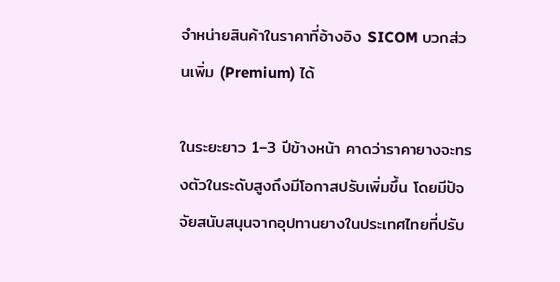จำหน่ายสินค้าในราคาที่อ้างอิง SICOM บวกส่วนเพิ่ม (Premium) ได้

ในระยะยาว 1–3 ปีข้างหน้า คาดว่าราคายางจะทรงตัวในระดับสูงถึงมีโอกาสปรับเพิ่มขึ้น โดยมีปัจจัยสนับสนุนจากอุปทานยางในประเทศไทยที่ปรับ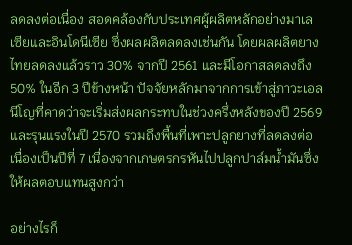ลดลงต่อเนื่อง สอดคล้องกับประเทศผู้ผลิตหลักอย่างมาเลเซียและอินโดนีเซีย ซึ่งผลผลิตลดลงเช่นกัน โดยผลผลิตยางไทยลดลงแล้วราว 30% จากปี 2561 และมีโอกาสลดลงถึง 50% ในอีก 3 ปีข้างหน้า ปัจจัยหลักมาจากการเข้าสู่ภาวะเอลนีโญที่คาดว่าจะเริ่มส่งผลกระทบในช่วงครึ่งหลังของปี 2569 และรุนแรงในปี 2570 รวมถึงพื้นที่เพาะปลูกยางที่ลดลงต่อเนื่องเป็นปีที่ 7 เนื่องจากเกษตรกรหันไปปลูกปาล์มน้ำมันซึ่งให้ผลตอบแทนสูงกว่า

อย่างไรก็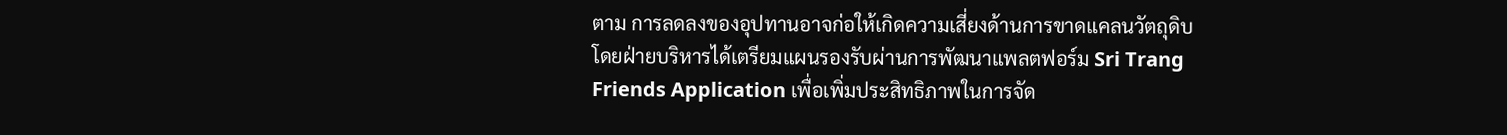ตาม การลดลงของอุปทานอาจก่อให้เกิดความเสี่ยงด้านการขาดแคลนวัตถุดิบ โดยฝ่ายบริหารได้เตรียมแผนรองรับผ่านการพัฒนาแพลตฟอร์ม Sri Trang Friends Application เพื่อเพิ่มประสิทธิภาพในการจัด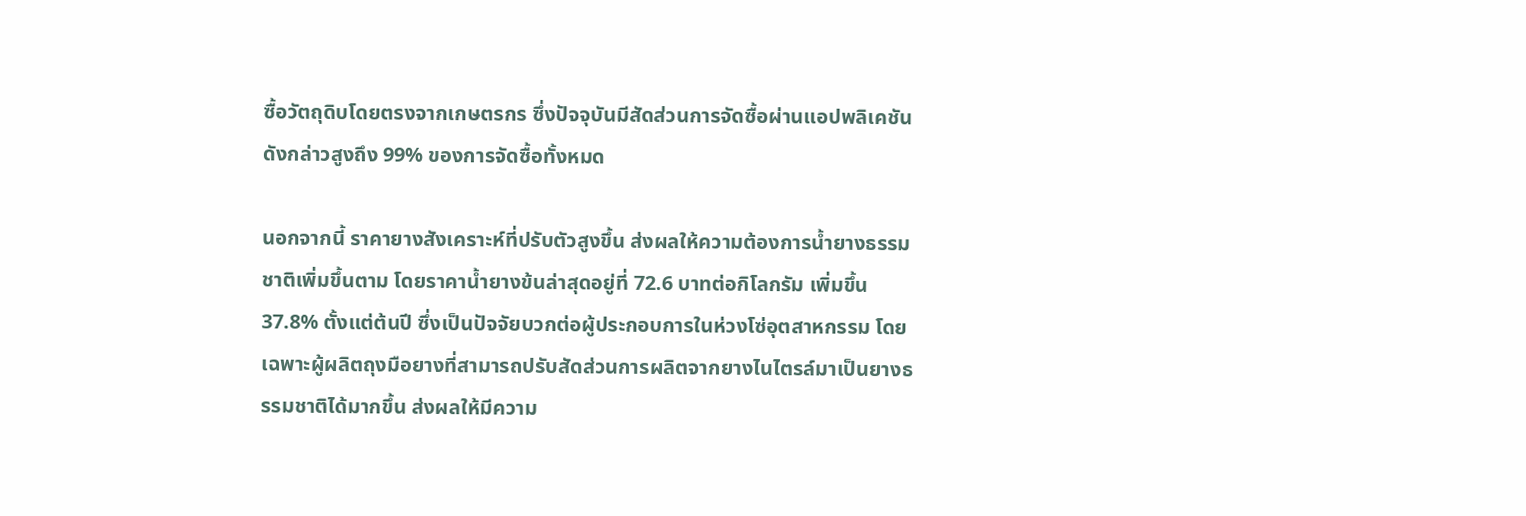ซื้อวัตถุดิบโดยตรงจากเกษตรกร ซึ่งปัจจุบันมีสัดส่วนการจัดซื้อผ่านแอปพลิเคชันดังกล่าวสูงถึง 99% ของการจัดซื้อทั้งหมด

นอกจากนี้ ราคายางสังเคราะห์ที่ปรับตัวสูงขึ้น ส่งผลให้ความต้องการน้ำยางธรรมชาติเพิ่มขึ้นตาม โดยราคาน้ำยางข้นล่าสุดอยู่ที่ 72.6 บาทต่อกิโลกรัม เพิ่มขึ้น 37.8% ตั้งแต่ต้นปี ซึ่งเป็นปัจจัยบวกต่อผู้ประกอบการในห่วงโซ่อุตสาหกรรม โดยเฉพาะผู้ผลิตถุงมือยางที่สามารถปรับสัดส่วนการผลิตจากยางไนไตรล์มาเป็นยางธรรมชาติได้มากขึ้น ส่งผลให้มีความ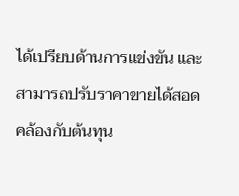ได้เปรียบด้านการแข่งขัน และสามารถปรับราคาขายได้สอดคล้องกับต้นทุน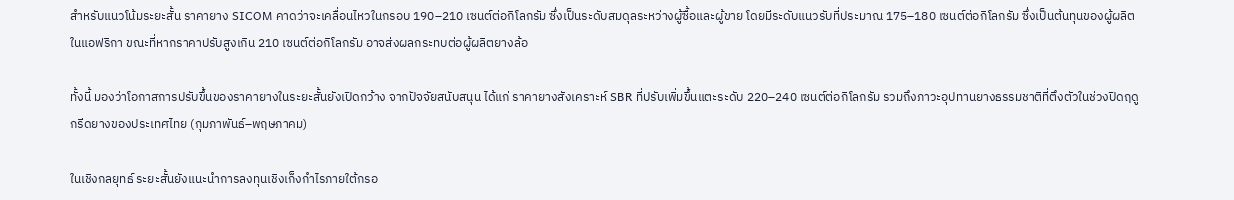สำหรับแนวโน้มระยะสั้น ราคายาง SICOM คาดว่าจะเคลื่อนไหวในกรอบ 190–210 เซนต์ต่อกิโลกรัม ซึ่งเป็นระดับสมดุลระหว่างผู้ซื้อและผู้ขาย โดยมีระดับแนวรับที่ประมาณ 175–180 เซนต์ต่อกิโลกรัม ซึ่งเป็นต้นทุนของผู้ผลิตในแอฟริกา ขณะที่หากราคาปรับสูงเกิน 210 เซนต์ต่อกิโลกรัม อาจส่งผลกระทบต่อผู้ผลิตยางล้อ

ทั้งนี้ มองว่าโอกาสการปรับขึ้นของราคายางในระยะสั้นยังเปิดกว้าง จากปัจจัยสนับสนุน ได้แก่ ราคายางสังเคราะห์ SBR ที่ปรับเพิ่มขึ้นแตะระดับ 220–240 เซนต์ต่อกิโลกรัม รวมถึงภาวะอุปทานยางธรรมชาติที่ตึงตัวในช่วงปิดฤดูกรีดยางของประเทศไทย (กุมภาพันธ์–พฤษภาคม)

ในเชิงกลยุทธ์ ระยะสั้นยังแนะนำการลงทุนเชิงเก็งกำไรภายใต้กรอ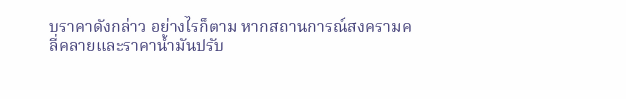บราคาดังกล่าว อย่างไรก็ตาม หากสถานการณ์สงครามคลี่คลายและราคาน้ำมันปรับ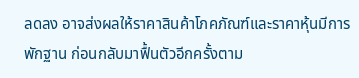ลดลง อาจส่งผลให้ราคาสินค้าโภคภัณฑ์และราคาหุ้นมีการพักฐาน ก่อนกลับมาฟื้นตัวอีกครั้งตาม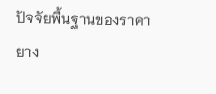ปัจจัยพื้นฐานของราคายาง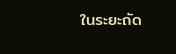ในระยะถัด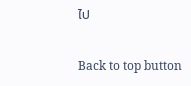ไป

Back to top button